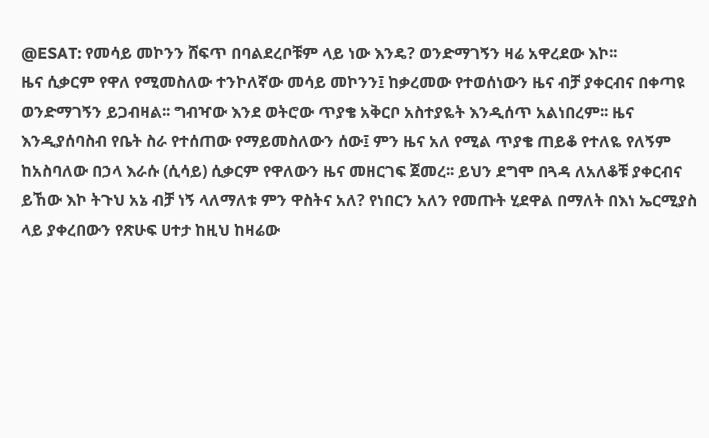@ESAT: የመሳይ መኮንን ሸፍጥ በባልደረቦቹም ላይ ነው እንዴ? ወንድማገኝን ዛሬ አዋረደው እኮ፡፡
ዜና ሲቃርም የዋለ የሚመስለው ተንኮለኛው መሳይ መኮንን፤ ከቃረመው የተወሰነውን ዜና ብቻ ያቀርብና በቀጣዩ ወንድማገኝን ይጋብዛል፡፡ ግብዣው እንደ ወትሮው ጥያቄ አቅርቦ አስተያዬት እንዲሰጥ አልነበረም፡፡ ዜና እንዲያሰባስብ የቤት ስራ የተሰጠው የማይመስለውን ሰው፤ ምን ዜና አለ የሚል ጥያቄ ጠይቆ የተለዬ የለኝም ከአስባለው በኃላ እራሱ (ሲሳይ) ሲቃርም የዋለውን ዜና መዘርገፍ ጀመረ፡፡ ይህን ደግሞ በጓዳ ለአለቆቹ ያቀርብና ይኸው እኮ ትጉህ አኔ ብቻ ነኝ ላለማለቱ ምን ዋስትና አለ? የነበርን አለን የመጡት ሂደዋል በማለት በእነ ኤርሚያስ ላይ ያቀረበውን የጽሁፍ ሀተታ ከዚህ ከዛሬው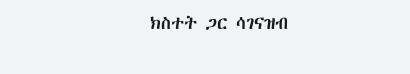ክስተት ጋር ሳገናዝብ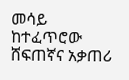መሳይ ከተፈጥሮው ሸፍጠኛና አቃጠሪ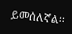ይመሰለኛል፡፡